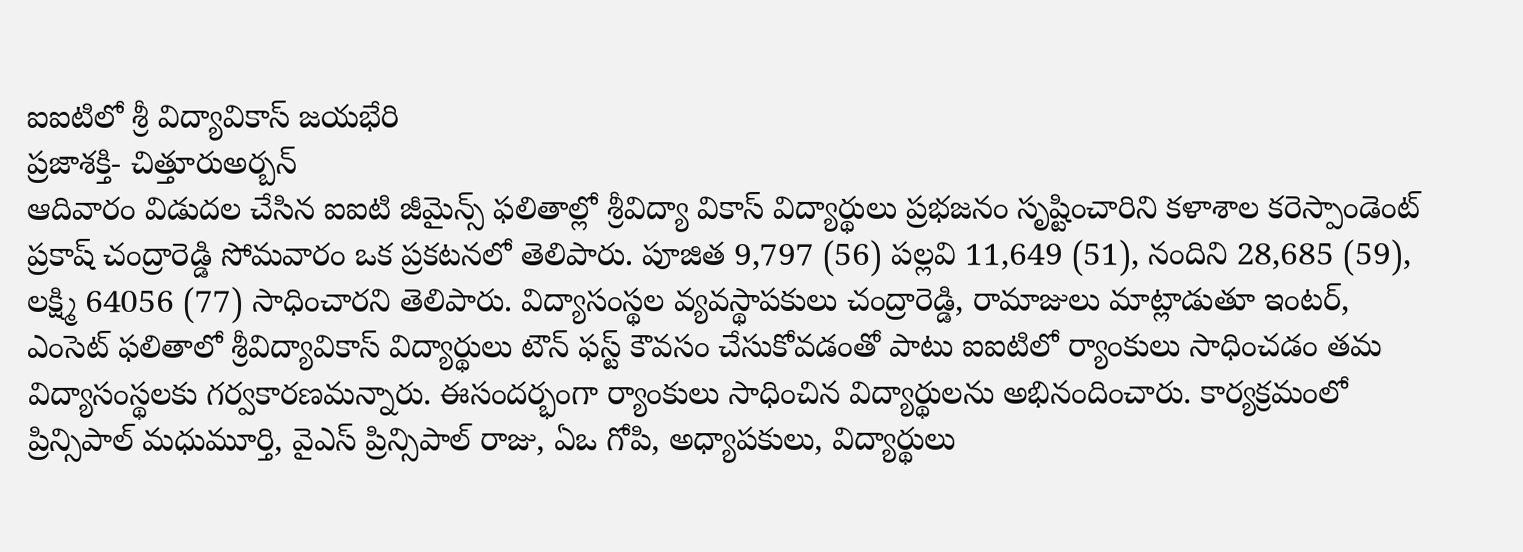ఐఐటిలో శ్రీ విద్యావికాస్ జయభేరి
ప్రజాశక్తి- చిత్తూరుఅర్బన్
ఆదివారం విడుదల చేసిన ఐఐటి జీమైన్స్ ఫలితాల్లో శ్రీవిద్యా వికాస్ విద్యార్థులు ప్రభజనం సృష్టించారిని కళాశాల కరెస్పాండెంట్ ప్రకాష్ చంద్రారెడ్డి సోమవారం ఒక ప్రకటనలో తెలిపారు. పూజిత 9,797 (56) పల్లవి 11,649 (51), నందిని 28,685 (59), లక్ష్మి 64056 (77) సాధించారని తెలిపారు. విద్యాసంస్థల వ్యవస్థాపకులు చంద్రారెడ్డి, రామాజులు మాట్లాడుతూ ఇంటర్, ఎంసెట్ ఫలితాలో శ్రీవిద్యావికాస్ విద్యార్థులు టౌన్ ఫస్ట్ కౌవసం చేసుకోవడంతో పాటు ఐఐటిలో ర్యాంకులు సాధించడం తమ విద్యాసంస్థలకు గర్వకారణమన్నారు. ఈసందర్భంగా ర్యాంకులు సాధించిన విద్యార్థులను అభినందించారు. కార్యక్రమంలో ప్రిన్సిపాల్ మధుమూర్తి, వైఎస్ ప్రిన్సిపాల్ రాజు, ఏఒ గోపి, అధ్యాపకులు, విద్యార్థులు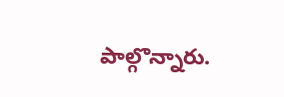పాల్గొన్నారు.